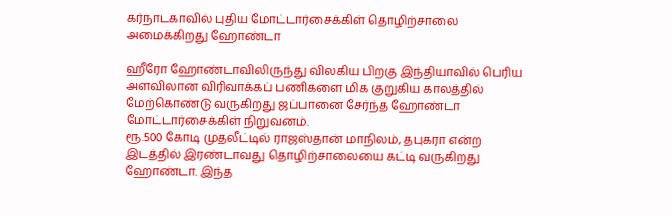கர்நாடகாவில் புதிய மோட்டார்சைக்கிள் தொழிற்சாலை அமைக்கிறது ஹோண்டா

ஹீரோ ஹோண்டாவிலிருந்து விலகிய பிறகு இந்தியாவில் பெரிய அளவிலான விரிவாக்கப் பணிகளை மிக குறுகிய காலத்தில் மேற்கொண்டு வருகிறது ஜப்பானை சேர்ந்த ஹோண்டா மோட்டார்சைக்கிள் நிறுவனம்.
ரூ.500 கோடி முதலீட்டில் ராஜஸ்தான் மாநிலம், தபுகரா என்ற இடத்தில் இரண்டாவது தொழிற்சாலையை கட்டி வருகிறது ஹோண்டா. இந்த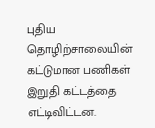புதிய தொழிற்சாலையின் கட்டுமான பணிகள் இறுதி கட்டத்தை எட்டிவிட்டன.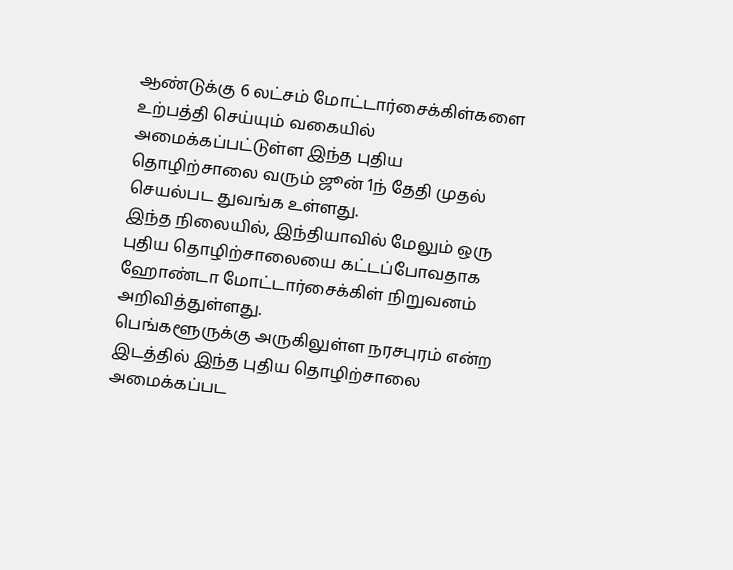ஆண்டுக்கு 6 லட்சம் மோட்டார்சைக்கிள்களை உற்பத்தி செய்யும் வகையில் அமைக்கப்பட்டுள்ள இந்த புதிய தொழிற்சாலை வரும் ஜூன் 1ந் தேதி முதல் செயல்பட துவங்க உள்ளது.
இந்த நிலையில், இந்தியாவில் மேலும் ஒரு புதிய தொழிற்சாலையை கட்டப்போவதாக ஹோண்டா மோட்டார்சைக்கிள் நிறுவனம் அறிவித்துள்ளது.
பெங்களூருக்கு அருகிலுள்ள நரசபுரம் என்ற இடத்தில் இந்த புதிய தொழிற்சாலை அமைக்கப்பட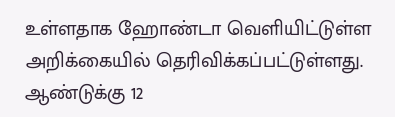உள்ளதாக ஹோண்டா வெளியிட்டுள்ள அறிக்கையில் தெரிவிக்கப்பட்டுள்ளது.
ஆண்டுக்கு 12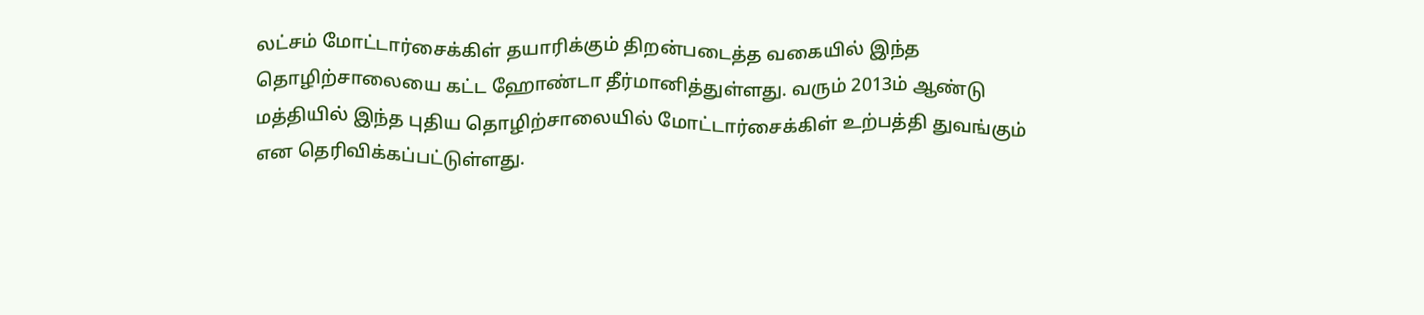லட்சம் மோட்டார்சைக்கிள் தயாரிக்கும் திறன்படைத்த வகையில் இந்த தொழிற்சாலையை கட்ட ஹோண்டா தீர்மானித்துள்ளது. வரும் 2013ம் ஆண்டு மத்தியில் இந்த புதிய தொழிற்சாலையில் மோட்டார்சைக்கிள் உற்பத்தி துவங்கும் என தெரிவிக்கப்பட்டுள்ளது.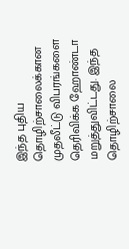இந்த புதிய தொழிற்சாலைக்கான முதலீட்டு விபரங்களை தெரிவிக்க ஹோண்டா மறுத்துவிட்டது. இந்த தொழிற்சாலை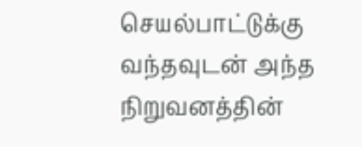செயல்பாட்டுக்கு வந்தவுடன் அந்த நிறுவனத்தின்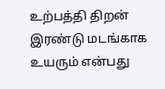உற்பத்தி திறன் இரண்டு மடங்காக உயரும் என்பது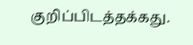குறிப்பிடத்தக்கது.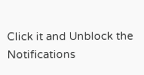Click it and Unblock the Notifications